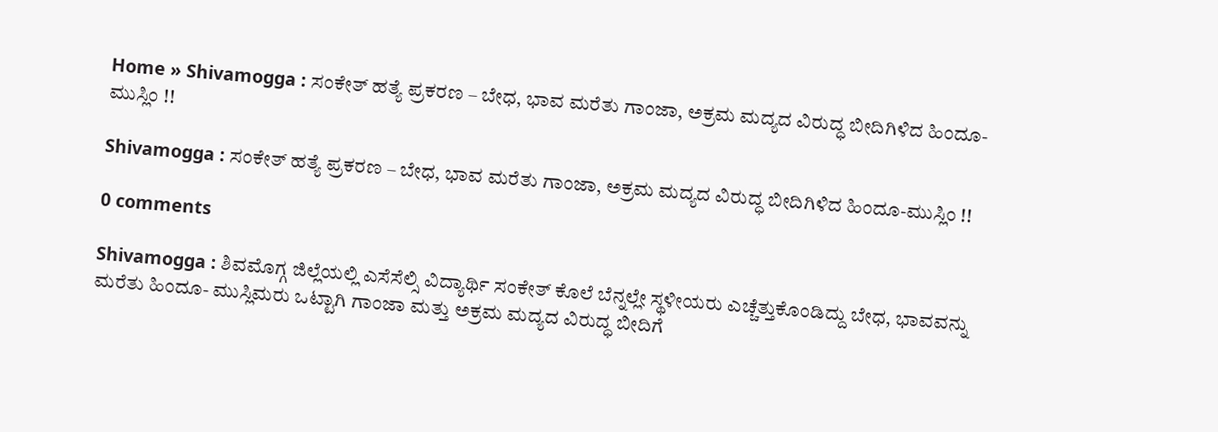Home » Shivamogga : ಸಂಕೇತ್ ಹತ್ಯೆ ಪ್ರಕರಣ – ಬೇಧ, ಭಾವ ಮರೆತು ಗಾಂಜಾ, ಅಕ್ರಮ ಮದ್ಯದ ವಿರುದ್ಧ ಬೀದಿಗಿಳಿದ ಹಿಂದೂ-ಮುಸ್ಲಿಂ !!

Shivamogga : ಸಂಕೇತ್ ಹತ್ಯೆ ಪ್ರಕರಣ – ಬೇಧ, ಭಾವ ಮರೆತು ಗಾಂಜಾ, ಅಕ್ರಮ ಮದ್ಯದ ವಿರುದ್ಧ ಬೀದಿಗಿಳಿದ ಹಿಂದೂ-ಮುಸ್ಲಿಂ !!

0 comments

Shivamogga : ಶಿವಮೊಗ್ಗ ಜಿಲ್ಲೆಯಲ್ಲಿ ಎಸೆಸೆಲ್ಸಿ ವಿದ್ಯಾರ್ಥಿ ಸಂಕೇತ್ ಕೊಲೆ ಬೆನ್ನಲ್ಲೇ ಸ್ಥಳೀಯರು ಎಚ್ಚೆತ್ತುಕೊಂಡಿದ್ದು ಬೇಧ, ಭಾವವನ್ನು ಮರೆತು ಹಿಂದೂ- ಮುಸ್ಲಿಮರು ಒಟ್ಟಾಗಿ ಗಾಂಜಾ ಮತ್ತು ಅಕ್ರಮ ಮದ್ಯದ ವಿರುದ್ಧ ಬೀದಿಗೆ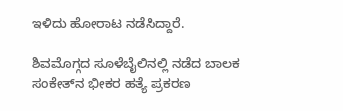ಇಳಿದು ಹೋರಾಟ ನಡೆಸಿದ್ದಾರೆ.

ಶಿವಮೊಗ್ಗದ ಸೂಳೆಬೈಲಿನಲ್ಲಿ ನಡೆದ ಬಾಲಕ ಸಂಕೇತ್‌ನ ಭೀಕರ ಹತ್ಯೆ ಪ್ರಕರಣ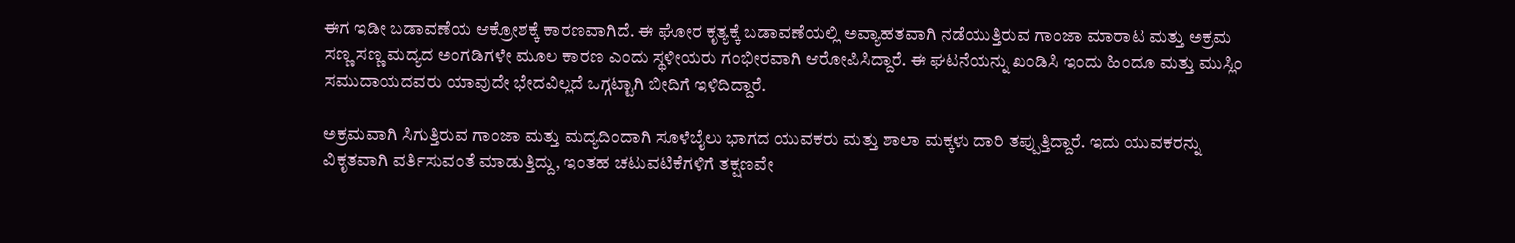ಈಗ ಇಡೀ ಬಡಾವಣೆಯ ಆಕ್ರೋಶಕ್ಕೆ ಕಾರಣವಾಗಿದೆ. ಈ ಘೋರ ಕೃತ್ಯಕ್ಕೆ ಬಡಾವಣೆಯಲ್ಲಿ ಅವ್ಯಾಹತವಾಗಿ ನಡೆಯುತ್ತಿರುವ ಗಾಂಜಾ ಮಾರಾಟ ಮತ್ತು ಅಕ್ರಮ ಸಣ್ಣ ಸಣ್ಣ ಮದ್ಯದ ಅಂಗಡಿಗಳೇ ಮೂಲ ಕಾರಣ ಎಂದು ಸ್ಥಳೀಯರು ಗಂಭೀರವಾಗಿ ಆರೋಪಿಸಿದ್ದಾರೆ. ಈ ಘಟನೆಯನ್ನು ಖಂಡಿಸಿ ಇಂದು ಹಿಂದೂ ಮತ್ತು ಮುಸ್ಲಿಂ ಸಮುದಾಯದವರು ಯಾವುದೇ ಭೇದವಿಲ್ಲದೆ ಒಗ್ಗಟ್ಟಾಗಿ ಬೀದಿಗೆ ಇಳಿದಿದ್ದಾರೆ.

ಅಕ್ರಮವಾಗಿ ಸಿಗುತ್ತಿರುವ ಗಾಂಜಾ ಮತ್ತು ಮದ್ಯದಿಂದಾಗಿ ಸೂಳೆಬೈಲು ಭಾಗದ ಯುವಕರು ಮತ್ತು ಶಾಲಾ ಮಕ್ಕಳು ದಾರಿ ತಪ್ಪುತ್ತಿದ್ದಾರೆ. ಇದು ಯುವಕರನ್ನು ವಿಕೃತವಾಗಿ ವರ್ತಿಸುವಂತೆ ಮಾಡುತ್ತಿದ್ದು, ಇಂತಹ ಚಟುವಟಿಕೆಗಳಿಗೆ ತಕ್ಷಣವೇ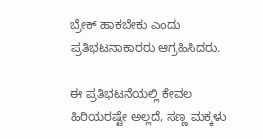ಬ್ರೇಕ್ ಹಾಕಬೇಕು ಎಂದು ಪ್ರತಿಭಟನಾಕಾರರು ಆಗ್ರಹಿಸಿದರು.

ಈ ಪ್ರತಿಭಟನೆಯಲ್ಲಿ ಕೇವಲ ಹಿರಿಯರಷ್ಟೇ ಅಲ್ಲದೆ, ಸಣ್ಣ ಮಕ್ಕಳು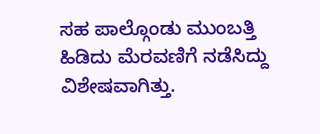ಸಹ ಪಾಲ್ಗೊಂಡು ಮುಂಬತ್ತಿ ಹಿಡಿದು ಮೆರವಣಿಗೆ ನಡೆಸಿದ್ದು ವಿಶೇಷವಾಗಿತ್ತು.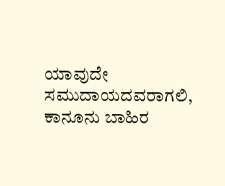ಯಾವುದೇ ಸಮುದಾಯದವರಾಗಲಿ, ಕಾನೂನು ಬಾಹಿರ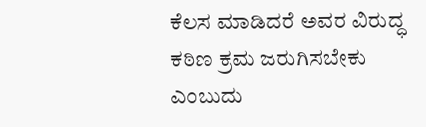ಕೆಲಸ ಮಾಡಿದರೆ ಅವರ ವಿರುದ್ಧ ಕಠಿಣ ಕ್ರಮ ಜರುಗಿಸಬೇಕು ಎಂಬುದು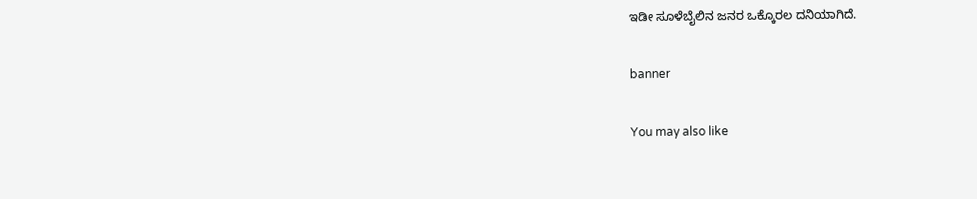ಇಡೀ ಸೂಳೆಬೈಲಿನ ಜನರ ಒಕ್ಕೊರಲ ದನಿಯಾಗಿದೆ.

banner

You may also like